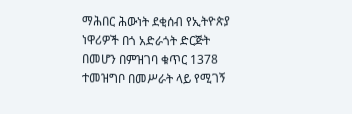ማሕበር ሕውነት ደቂሰብ የኢትዮጵያ ነዋሪዎች በጎ አድራጎት ድርጅት በመሆን በምዝገባ ቁጥር 1378 ተመዝግቦ በመሥራት ላይ የሚገኝ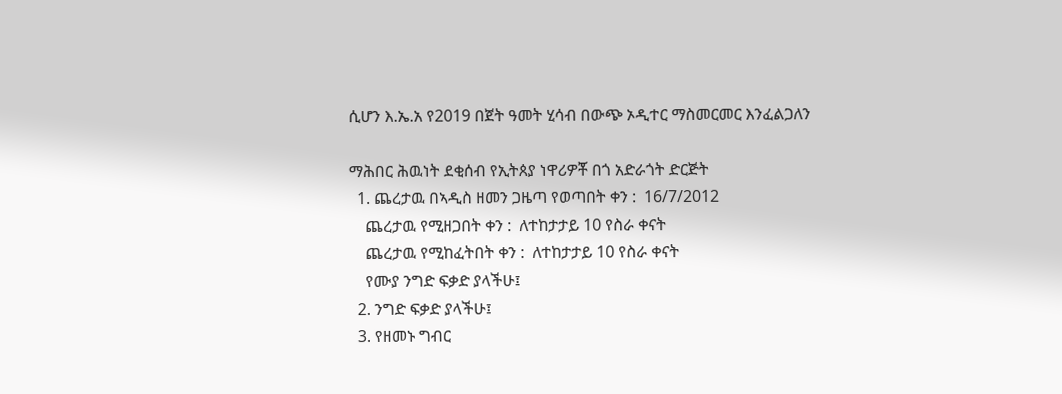ሲሆን እ.ኤ.አ የ2019 በጀት ዓመት ሂሳብ በውጭ ኦዲተር ማስመርመር እንፈልጋለን

ማሕበር ሕዉነት ደቂሰብ የኢትጰያ ነዋሪዎቾ በጎ አድራጎት ድርጅት
  1. ጨረታዉ በኣዲስ ዘመን ጋዜጣ የወጣበት ቀን :  16/7/2012
    ጨረታዉ የሚዘጋበት ቀን :  ለተከታታይ 10 የስራ ቀናት
    ጨረታዉ የሚከፈትበት ቀን :  ለተከታታይ 10 የስራ ቀናት
    የሙያ ንግድ ፍቃድ ያላችሁ፤
  2. ንግድ ፍቃድ ያላችሁ፤
  3. የዘመኑ ግብር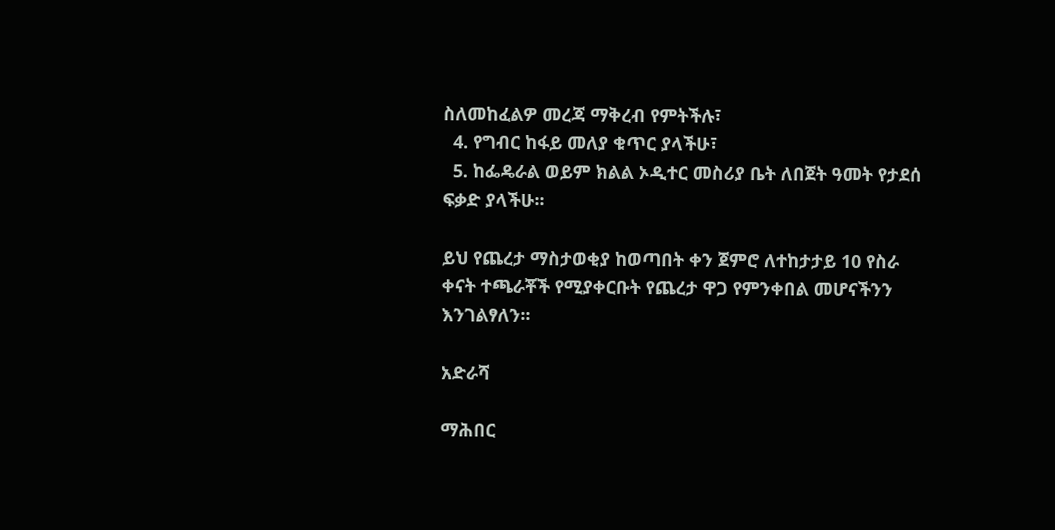ስለመከፈልዎ መረጃ ማቅረብ የምትችሉ፣
  4. የግብር ከፋይ መለያ ቁጥር ያላችሁ፣
  5. ከፌዴራል ወይም ክልል ኦዲተር መስሪያ ቤት ለበጀት ዓመት የታደሰ ፍቃድ ያላችሁ፡፡

ይህ የጨረታ ማስታወቂያ ከወጣበት ቀን ጀምሮ ለተከታታይ 10 የስራ ቀናት ተጫራቾች የሚያቀርቡት የጨረታ ዋጋ የምንቀበል መሆናችንን እንገልፃለን፡፡

አድራሻ

ማሕበር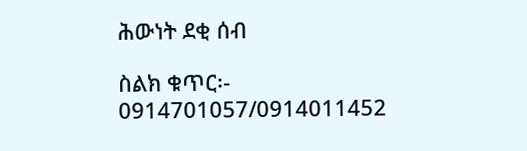ሕውነት ደቂ ሰብ

ስልክ ቁጥር፡- 0914701057/0914011452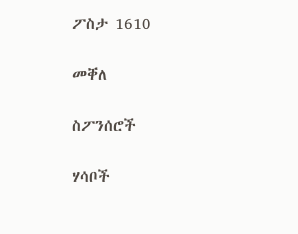ፖስታ 1610

መቐለ

ስፖንሰሮች

ሃሳቦች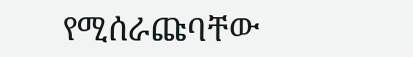የሚሰራጩባቸው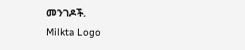መንገዶች.
Milkta Logo